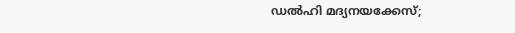ഡൽഹി മദ്യനയക്കേസ്;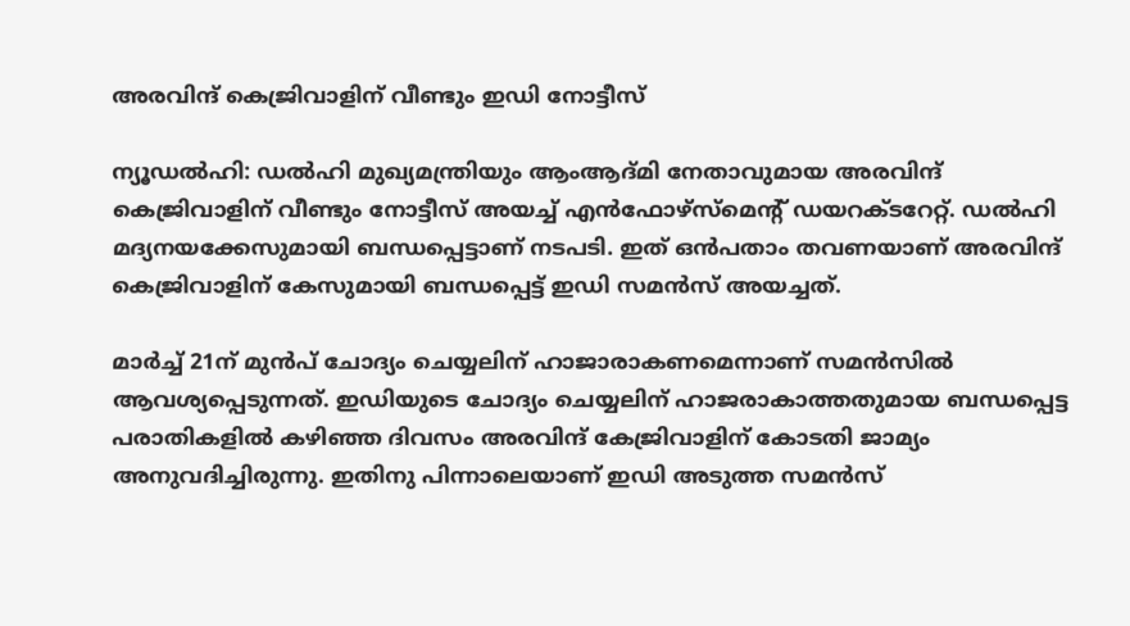അരവിന്ദ് കെജ്രിവാളിന് വീണ്ടും ഇഡി നോട്ടീസ്

ന്യൂഡൽഹി: ഡൽഹി മുഖ്യമന്ത്രിയും ആംആദ്മി നേതാവുമായ അരവിന്ദ് കെജ്രിവാളിന് വീണ്ടും നോട്ടീസ് അയച്ച് എൻഫോഴ്‌സ്‌മെന്റ് ഡയറക്ടറേറ്റ്. ഡൽഹി മദ്യനയക്കേസുമായി ബന്ധപ്പെട്ടാണ് നടപടി. ഇത് ഒൻപതാം തവണയാണ് അരവിന്ദ് കെജ്രിവാളിന് കേസുമായി ബന്ധപ്പെട്ട് ഇഡി സമൻസ് അയച്ചത്.

മാർച്ച് 21ന് മുൻപ് ചോദ്യം ചെയ്യലിന് ഹാജാരാകണമെന്നാണ് സമൻസിൽ ആവശ്യപ്പെടുന്നത്. ഇഡിയുടെ ചോദ്യം ചെയ്യലിന് ഹാജരാകാത്തതുമായ ബന്ധപ്പെട്ട പരാതികളിൽ കഴിഞ്ഞ ദിവസം അരവിന്ദ് കേജ്രിവാളിന് കോടതി ജാമ്യം അനുവദിച്ചിരുന്നു. ഇതിനു പിന്നാലെയാണ് ഇഡി അടുത്ത സമൻസ്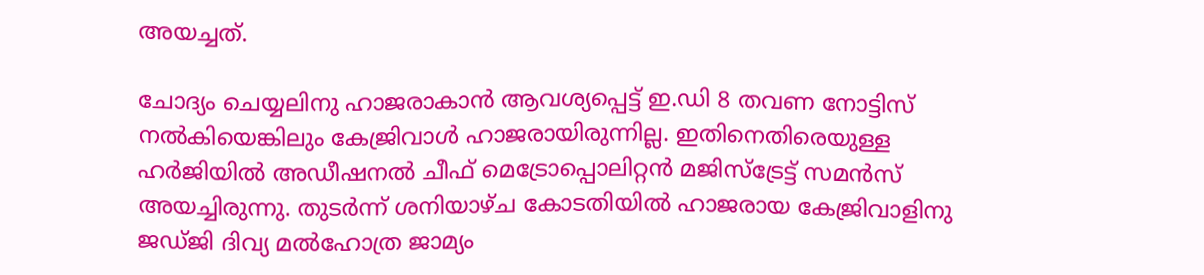അയച്ചത്.

ചോദ്യം ചെയ്യലിനു ഹാജരാകാൻ ആവശ്യപ്പെട്ട് ഇ.ഡി 8 തവണ നോട്ടിസ് നൽകിയെങ്കിലും കേജ്രിവാൾ ഹാജരായിരുന്നില്ല. ഇതിനെതിരെയുള്ള ഹർജിയിൽ അഡീഷനൽ ചീഫ് മെട്രോപ്പൊലിറ്റൻ മജിസ്‌ട്രേട്ട് സമൻസ് അയച്ചിരുന്നു. തുടർന്ന് ശനിയാഴ്ച കോടതിയിൽ ഹാജരായ കേജ്രിവാളിനു ജഡ്ജി ദിവ്യ മൽഹോത്ര ജാമ്യം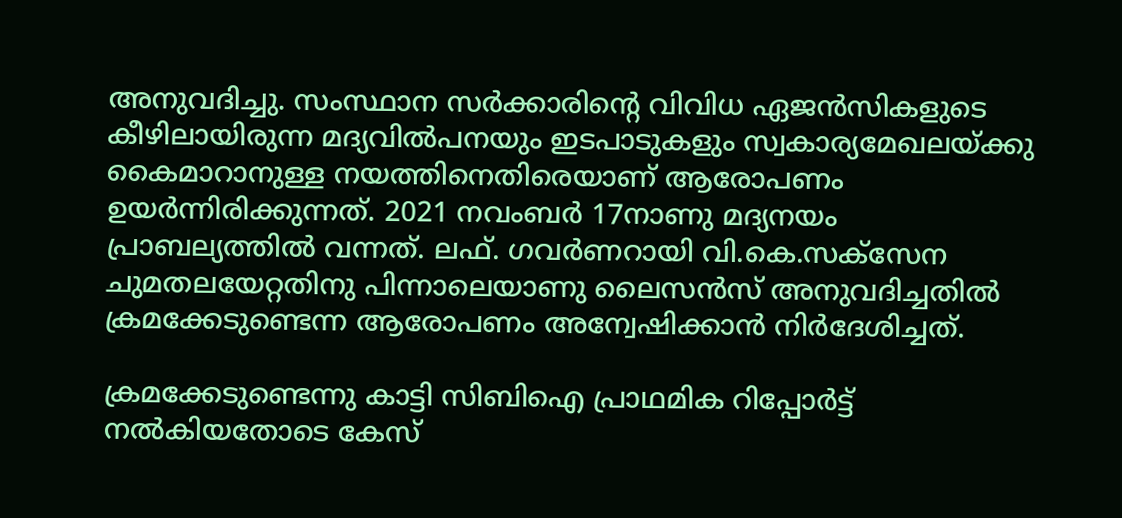അനുവദിച്ചു. സംസ്ഥാന സർക്കാരിന്റെ വിവിധ ഏജൻസികളുടെ കീഴിലായിരുന്ന മദ്യവിൽപനയും ഇടപാടുകളും സ്വകാര്യമേഖലയ്ക്കു കൈമാറാനുള്ള നയത്തിനെതിരെയാണ് ആരോപണം ഉയർന്നിരിക്കുന്നത്. 2021 നവംബർ 17നാണു മദ്യനയം പ്രാബല്യത്തിൽ വന്നത്. ലഫ്. ഗവർണറായി വി.കെ.സക്‌സേന ചുമതലയേറ്റതിനു പിന്നാലെയാണു ലൈസൻസ് അനുവദിച്ചതിൽ ക്രമക്കേടുണ്ടെന്ന ആരോപണം അന്വേഷിക്കാൻ നിർദേശിച്ചത്.

ക്രമക്കേടുണ്ടെന്നു കാട്ടി സിബിഐ പ്രാഥമിക റിപ്പോർട്ട് നൽകിയതോടെ കേസ്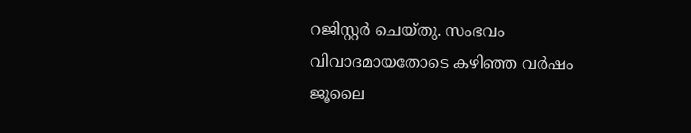റജിസ്റ്റർ ചെയ്തു. സംഭവം വിവാദമായതോടെ കഴിഞ്ഞ വർഷം ജൂലൈ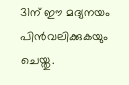31ന് ഈ മദ്യനയം പിൻവലിക്കുകയും ചെയ്തു.